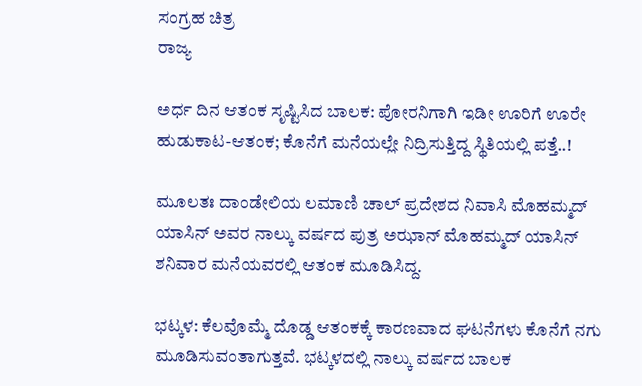ಸಂಗ್ರಹ ಚಿತ್ರ
ರಾಜ್ಯ

ಅರ್ಧ ದಿನ ಆತಂಕ ಸೃಷ್ಟಿಸಿದ ಬಾಲಕ: ಪೋರನಿಗಾಗಿ ಇಡೀ ಊರಿಗೆ ಊರೇ ಹುಡುಕಾಟ-ಆತಂಕ; ಕೊನೆಗೆ ಮನೆಯಲ್ಲೇ ನಿದ್ರಿಸುತ್ತಿದ್ದ ಸ್ಥಿತಿಯಲ್ಲಿ ಪತ್ತೆ..!

ಮೂಲತಃ ದಾಂಡೇಲಿಯ ಲಮಾಣಿ ಚಾಲ್ ಪ್ರದೇಶದ ನಿವಾಸಿ ಮೊಹಮ್ಮದ್ ಯಾಸಿನ್ ಅವರ ನಾಲ್ಕು ವರ್ಷದ ಪುತ್ರ ಅಝಾನ್ ಮೊಹಮ್ಮದ್ ಯಾಸಿನ್ ಶನಿವಾರ ಮನೆಯವರಲ್ಲಿ ಆತಂಕ ಮೂಡಿಸಿದ್ದ.

ಭಟ್ಕಳ: ಕೆಲವೊಮ್ಮೆ ದೊಡ್ಡ ಆತಂಕಕ್ಕೆ ಕಾರಣವಾದ ಘಟನೆಗಳು ಕೊನೆಗೆ ನಗು ಮೂಡಿಸುವಂತಾಗುತ್ತವೆ. ಭಟ್ಕಳದಲ್ಲಿ ನಾಲ್ಕು ವರ್ಷದ ಬಾಲಕ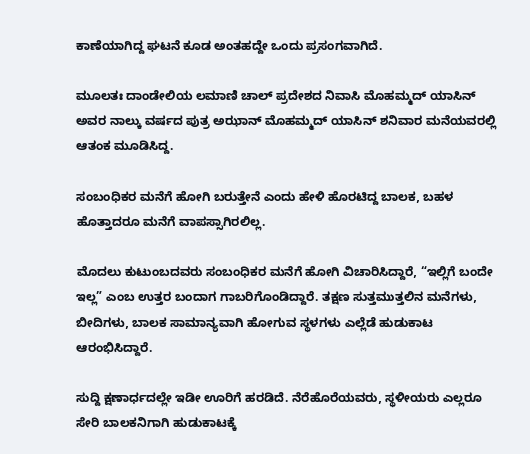ಕಾಣೆಯಾಗಿದ್ದ ಘಟನೆ ಕೂಡ ಅಂತಹದ್ದೇ ಒಂದು ಪ್ರಸಂಗವಾಗಿದೆ.

ಮೂಲತಃ ದಾಂಡೇಲಿಯ ಲಮಾಣಿ ಚಾಲ್ ಪ್ರದೇಶದ ನಿವಾಸಿ ಮೊಹಮ್ಮದ್ ಯಾಸಿನ್ ಅವರ ನಾಲ್ಕು ವರ್ಷದ ಪುತ್ರ ಅಝಾನ್ ಮೊಹಮ್ಮದ್ ಯಾಸಿನ್ ಶನಿವಾರ ಮನೆಯವರಲ್ಲಿ ಆತಂಕ ಮೂಡಿಸಿದ್ದ.

ಸಂಬಂಧಿಕರ ಮನೆಗೆ ಹೋಗಿ ಬರುತ್ತೇನೆ ಎಂದು ಹೇಳಿ ಹೊರಟಿದ್ದ ಬಾಲಕ, ಬಹಳ ಹೊತ್ತಾದರೂ ಮನೆಗೆ ವಾಪಸ್ಸಾಗಿರಲಿಲ್ಲ.

ಮೊದಲು ಕುಟುಂಬದವರು ಸಂಬಂಧಿಕರ ಮನೆಗೆ ಹೋಗಿ ವಿಚಾರಿಸಿದ್ದಾರೆ, “ಇಲ್ಲಿಗೆ ಬಂದೇ ಇಲ್ಲ” ಎಂಬ ಉತ್ತರ ಬಂದಾಗ ಗಾಬರಿಗೊಂಡಿದ್ದಾರೆ. ತಕ್ಷಣ ಸುತ್ತಮುತ್ತಲಿನ ಮನೆಗಳು, ಬೀದಿಗಳು, ಬಾಲಕ ಸಾಮಾನ್ಯವಾಗಿ ಹೋಗುವ ಸ್ಥಳಗಳು ಎಲ್ಲೆಡೆ ಹುಡುಕಾಟ ಆರಂಭಿಸಿದ್ದಾರೆ.

ಸುದ್ದಿ ಕ್ಷಣಾರ್ಧದಲ್ಲೇ ಇಡೀ ಊರಿಗೆ ಹರಡಿದೆ. ನೆರೆಹೊರೆಯವರು, ಸ್ಥಳೀಯರು ಎಲ್ಲರೂ ಸೇರಿ ಬಾಲಕನಿಗಾಗಿ ಹುಡುಕಾಟಕ್ಕೆ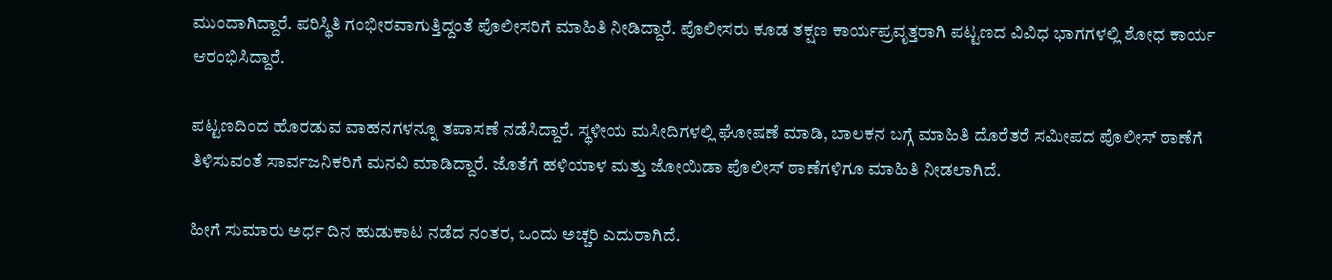ಮುಂದಾಗಿದ್ದಾರೆ. ಪರಿಸ್ಥಿತಿ ಗಂಭೀರವಾಗುತ್ತಿದ್ದಂತೆ ಪೊಲೀಸರಿಗೆ ಮಾಹಿತಿ ನೀಡಿದ್ದಾರೆ. ಪೊಲೀಸರು ಕೂಡ ತಕ್ಷಣ ಕಾರ್ಯಪ್ರವೃತ್ತರಾಗಿ ಪಟ್ಟಣದ ವಿವಿಧ ಭಾಗಗಳಲ್ಲಿ ಶೋಧ ಕಾರ್ಯ ಆರಂಭಿಸಿದ್ದಾರೆ.

ಪಟ್ಟಣದಿಂದ ಹೊರಡುವ ವಾಹನಗಳನ್ನೂ ತಪಾಸಣೆ ನಡೆಸಿದ್ದಾರೆ. ಸ್ಥಳೀಯ ಮಸೀದಿಗಳಲ್ಲಿ ಘೋಷಣೆ ಮಾಡಿ, ಬಾಲಕನ ಬಗ್ಗೆ ಮಾಹಿತಿ ದೊರೆತರೆ ಸಮೀಪದ ಪೊಲೀಸ್ ಠಾಣೆಗೆ ತಿಳಿಸುವಂತೆ ಸಾರ್ವಜನಿಕರಿಗೆ ಮನವಿ ಮಾಡಿದ್ದಾರೆ. ಜೊತೆಗೆ ಹಳಿಯಾಳ ಮತ್ತು ಜೋಯಿಡಾ ಪೊಲೀಸ್ ಠಾಣೆಗಳಿಗೂ ಮಾಹಿತಿ ನೀಡಲಾಗಿದೆ.

ಹೀಗೆ ಸುಮಾರು ಅರ್ಧ ದಿನ ಹುಡುಕಾಟ ನಡೆದ ನಂತರ, ಒಂದು ಅಚ್ಚರಿ ಎದುರಾಗಿದೆ.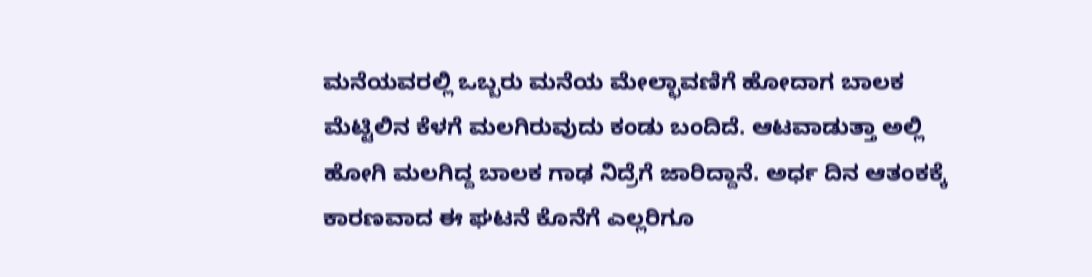ಮನೆಯವರಲ್ಲಿ ಒಬ್ಬರು ಮನೆಯ ಮೇಲ್ಛಾವಣಿಗೆ ಹೋದಾಗ ಬಾಲಕ ಮೆಟ್ಟಿಲಿನ ಕೆಳಗೆ ಮಲಗಿರುವುದು ಕಂಡು ಬಂದಿದೆ. ಆಟವಾಡುತ್ತಾ ಅಲ್ಲಿ ಹೋಗಿ ಮಲಗಿದ್ದ ಬಾಲಕ ಗಾಢ ನಿದ್ರೆಗೆ ಜಾರಿದ್ದಾನೆ. ಅರ್ಧ ದಿನ ಆತಂಕಕ್ಕೆ ಕಾರಣವಾದ ಈ ಘಟನೆ ಕೊನೆಗೆ ಎಲ್ಲರಿಗೂ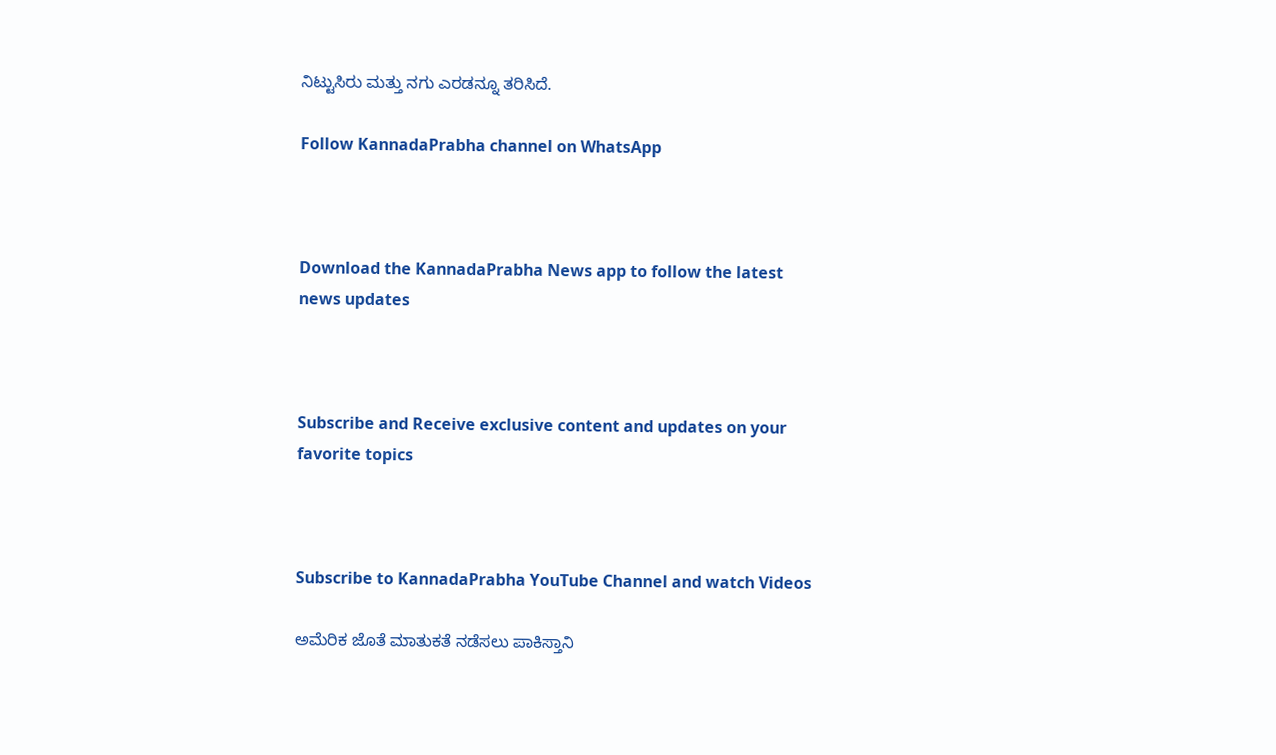ನಿಟ್ಟುಸಿರು ಮತ್ತು ನಗು ಎರಡನ್ನೂ ತರಿಸಿದೆ.

Follow KannadaPrabha channel on WhatsApp



Download the KannadaPrabha News app to follow the latest news updates



Subscribe and Receive exclusive content and updates on your favorite topics



Subscribe to KannadaPrabha YouTube Channel and watch Videos

ಅಮೆರಿಕ ಜೊತೆ ಮಾತುಕತೆ ನಡೆಸಲು ಪಾಕಿಸ್ತಾನಿ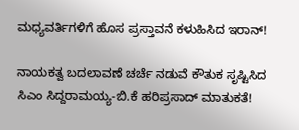ಮಧ್ಯವರ್ತಿಗಳಿಗೆ ಹೊಸ ಪ್ರಸ್ತಾವನೆ ಕಳುಹಿಸಿದ ಇರಾನ್!

ನಾಯಕತ್ವ ಬದಲಾವಣೆ ಚರ್ಚೆ ನಡುವೆ ಕೌತುಕ ಸೃಷ್ಟಿಸಿದ ಸಿಎಂ ಸಿದ್ದರಾಮಯ್ಯ-ಬಿ.ಕೆ ಹರಿಪ್ರಸಾದ್ ಮಾತುಕತೆ!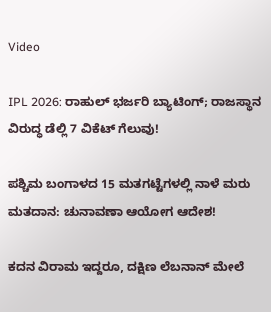Video

IPL 2026: ರಾಹುಲ್ ಭರ್ಜರಿ ಬ್ಯಾಟಿಂಗ್; ರಾಜಸ್ಥಾನ ವಿರುದ್ಧ ಡೆಲ್ಲಿ 7 ವಿಕೆಟ್ ಗೆಲುವು!

ಪಶ್ಚಿಮ ಬಂಗಾಳದ 15 ಮತಗಟ್ಟೆಗಳಲ್ಲಿ ನಾಳೆ ಮರು ಮತದಾನ: ಚುನಾವಣಾ ಆಯೋಗ ಆದೇಶ!

ಕದನ ವಿರಾಮ ಇದ್ದರೂ, ದಕ್ಷಿಣ ಲೆಬನಾನ್ ಮೇಲೆ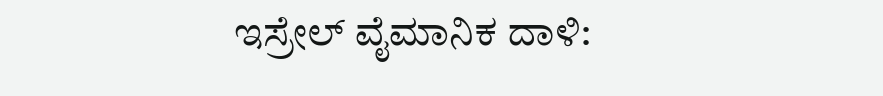ಇಸ್ರೇಲ್ ವೈಮಾನಿಕ ದಾಳಿ: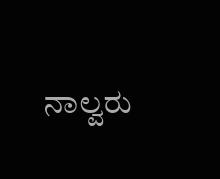ನಾಲ್ವರು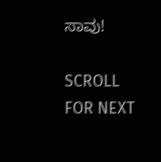ಸಾವು!

SCROLL FOR NEXT